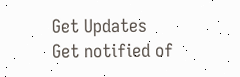Get Updates
Get notified of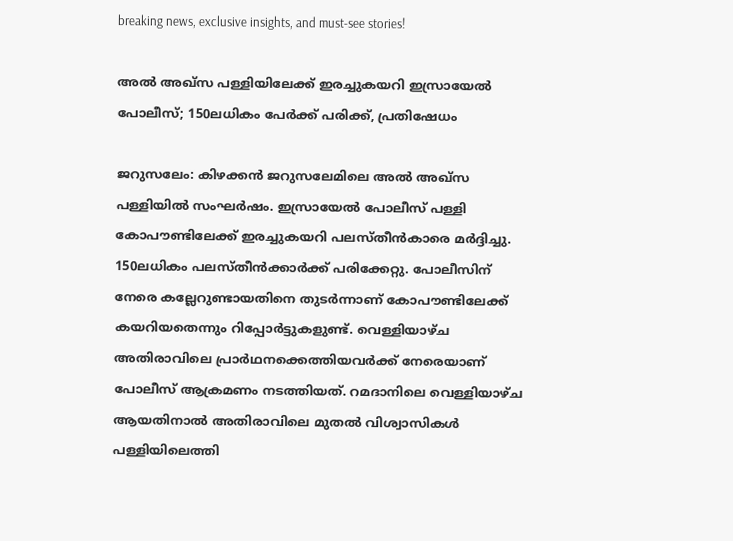breaking news, exclusive insights, and must-see stories!

അല്‍ അഖ്‌സ പള്ളിയിലേക്ക് ഇരച്ചുകയറി ഇസ്രായേല്‍ പോലീസ്; 150ലധികം പേര്‍ക്ക് പരിക്ക്, പ്രതിഷേധം

ജറുസലേം: കിഴക്കന്‍ ജറുസലേമിലെ അല്‍ അഖ്‌സ പള്ളിയില്‍ സംഘര്‍ഷം. ഇസ്രായേല്‍ പോലീസ് പള്ളി കോപൗണ്ടിലേക്ക് ഇരച്ചുകയറി പലസ്തീന്‍കാരെ മര്‍ദ്ദിച്ചു. 150ലധികം പലസ്തീന്‍ക്കാര്‍ക്ക് പരിക്കേറ്റു. പോലീസിന് നേരെ കല്ലേറുണ്ടായതിനെ തുടര്‍ന്നാണ് കോപൗണ്ടിലേക്ക് കയറിയതെന്നും റിപ്പോര്‍ട്ടുകളുണ്ട്. വെള്ളിയാഴ്ച അതിരാവിലെ പ്രാര്‍ഥനക്കെത്തിയവര്‍ക്ക് നേരെയാണ് പോലീസ് ആക്രമണം നടത്തിയത്. റമദാനിലെ വെള്ളിയാഴ്ച ആയതിനാല്‍ അതിരാവിലെ മുതല്‍ വിശ്വാസികള്‍ പള്ളിയിലെത്തി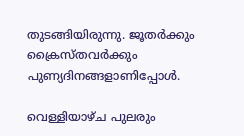തുടങ്ങിയിരുന്നു. ജൂതര്‍ക്കും ക്രൈസ്തവര്‍ക്കും പുണ്യദിനങ്ങളാണിപ്പോള്‍.

വെള്ളിയാഴ്ച പുലരും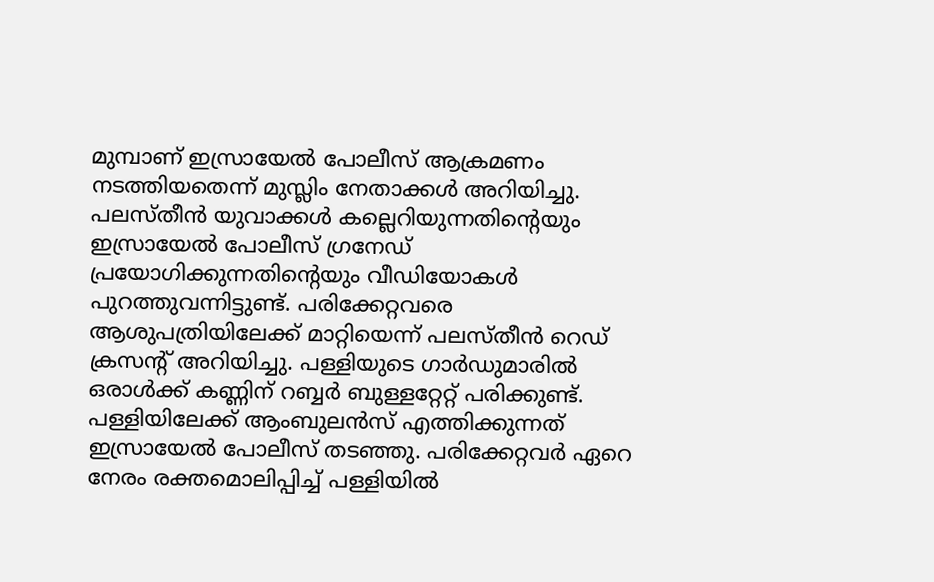മുമ്പാണ് ഇസ്രായേല്‍ പോലീസ് ആക്രമണം നടത്തിയതെന്ന് മുസ്ലിം നേതാക്കള്‍ അറിയിച്ചു. പലസ്തീന്‍ യുവാക്കള്‍ കല്ലെറിയുന്നതിന്റെയും ഇസ്രായേല്‍ പോലീസ് ഗ്രനേഡ് പ്രയോഗിക്കുന്നതിന്റെയും വീഡിയോകള്‍ പുറത്തുവന്നിട്ടുണ്ട്. പരിക്കേറ്റവരെ ആശുപത്രിയിലേക്ക് മാറ്റിയെന്ന് പലസ്തീന്‍ റെഡ് ക്രസന്റ് അറിയിച്ചു. പള്ളിയുടെ ഗാര്‍ഡുമാരില്‍ ഒരാള്‍ക്ക് കണ്ണിന് റബ്ബര്‍ ബുള്ളറ്റേറ്റ് പരിക്കുണ്ട്. പള്ളിയിലേക്ക് ആംബുലന്‍സ് എത്തിക്കുന്നത് ഇസ്രായേല്‍ പോലീസ് തടഞ്ഞു. പരിക്കേറ്റവര്‍ ഏറെ നേരം രക്തമൊലിപ്പിച്ച് പള്ളിയില്‍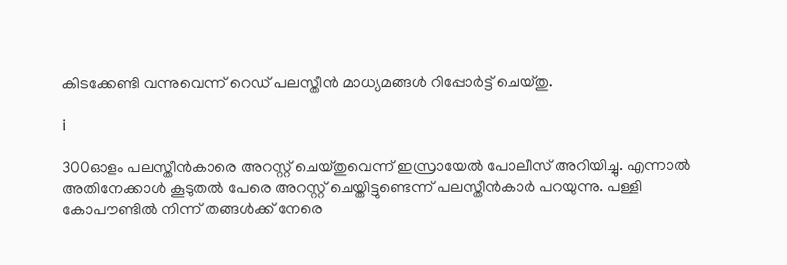കിടക്കേണ്ടി വന്നുവെന്ന് റെഡ് പലസ്തീന്‍ മാധ്യമങ്ങള്‍ റിപ്പോര്‍ട്ട് ചെയ്തു.

i

300ഓളം പലസ്തീന്‍കാരെ അറസ്റ്റ് ചെയ്തുവെന്ന് ഇസ്രായേല്‍ പോലീസ് അറിയിച്ചു. എന്നാല്‍ അതിനേക്കാള്‍ കൂടുതല്‍ പേരെ അറസ്റ്റ് ചെയ്തിട്ടുണ്ടെന്ന് പലസ്തീന്‍കാര്‍ പറയുന്നു. പള്ളി കോപൗണ്ടില്‍ നിന്ന് തങ്ങള്‍ക്ക് നേരെ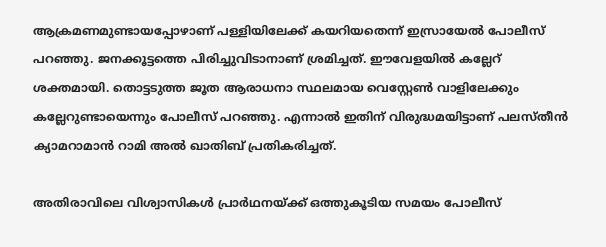ആക്രമണമുണ്ടായപ്പോഴാണ് പള്ളിയിലേക്ക് കയറിയതെന്ന് ഇസ്രായേല്‍ പോലീസ് പറഞ്ഞു. ജനക്കൂട്ടത്തെ പിരിച്ചുവിടാനാണ് ശ്രമിച്ചത്. ഈവേളയില്‍ കല്ലേറ് ശക്തമായി. തൊട്ടടുത്ത ജൂത ആരാധനാ സ്ഥലമായ വെസ്റ്റേണ്‍ വാളിലേക്കും കല്ലേറുണ്ടായെന്നും പോലീസ് പറഞ്ഞു. എന്നാല്‍ ഇതിന് വിരുദ്ധമയിട്ടാണ് പലസ്തീന്‍ ക്യാമറാമാന്‍ റാമി അല്‍ ഖാതിബ് പ്രതികരിച്ചത്.

അതിരാവിലെ വിശ്വാസികള്‍ പ്രാര്‍ഥനയ്ക്ക് ഒത്തുകൂടിയ സമയം പോലീസ്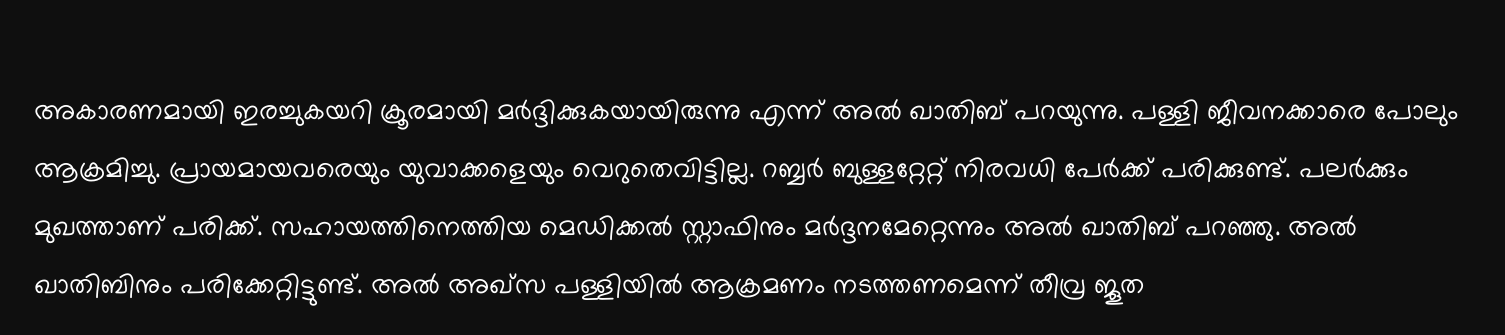അകാരണമായി ഇരച്ചുകയറി ക്രൂരമായി മര്‍ദ്ദിക്കുകയായിരുന്നു എന്ന് അല്‍ ഖാതിബ് പറയുന്നു. പള്ളി ജീവനക്കാരെ പോലും ആക്രമിച്ചു. പ്രായമായവരെയും യുവാക്കളെയും വെറുതെവിട്ടില്ല. റബ്ബര്‍ ബുള്ളറ്റേറ്റ് നിരവധി പേര്‍ക്ക് പരിക്കുണ്ട്. പലര്‍ക്കും മുഖത്താണ് പരിക്ക്. സഹായത്തിനെത്തിയ മെഡിക്കല്‍ സ്റ്റാഫിനും മര്‍ദ്ദനമേറ്റെന്നും അല്‍ ഖാതിബ് പറഞ്ഞു. അല്‍ ഖാതിബിനും പരിക്കേറ്റിട്ടുണ്ട്. അല്‍ അഖ്‌സ പള്ളിയില്‍ ആക്രമണം നടത്തണമെന്ന് തീവ്ര ജൂത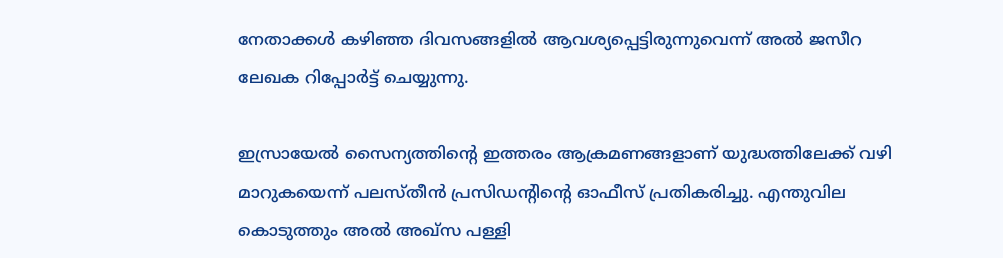നേതാക്കള്‍ കഴിഞ്ഞ ദിവസങ്ങളില്‍ ആവശ്യപ്പെട്ടിരുന്നുവെന്ന് അല്‍ ജസീറ ലേഖക റിപ്പോര്‍ട്ട് ചെയ്യുന്നു.

ഇസ്രായേല്‍ സൈന്യത്തിന്റെ ഇത്തരം ആക്രമണങ്ങളാണ് യുദ്ധത്തിലേക്ക് വഴി മാറുകയെന്ന് പലസ്തീന്‍ പ്രസിഡന്റിന്റെ ഓഫീസ് പ്രതികരിച്ചു. എന്തുവില കൊടുത്തും അല്‍ അഖ്‌സ പള്ളി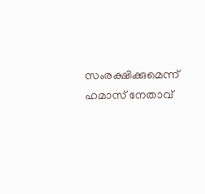സംരക്ഷിക്കുമെന്ന് ഹമാസ് നേതാവ്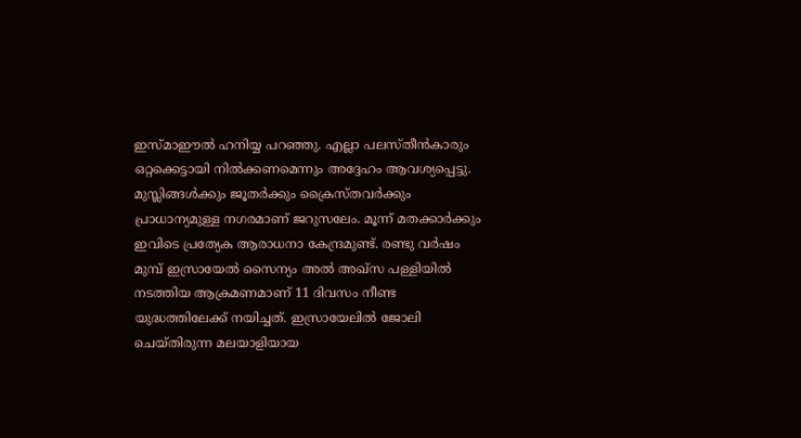ഇസ്മാഈല്‍ ഹനിയ്യ പറഞ്ഞു. എല്ലാ പലസ്തീന്‍കാരും ഒറ്റക്കെട്ടായി നില്‍ക്കണമെന്നും അദ്ദേഹം ആവശ്യപ്പെട്ടു. മുസ്ലിങ്ങള്‍ക്കും ജൂതര്‍ക്കും ക്രൈസ്തവര്‍ക്കും പ്രാധാന്യമുള്ള നഗരമാണ് ജറുസലേം. മൂന്ന് മതക്കാര്‍ക്കും ഇവിടെ പ്രത്യേക ആരാധനാ കേന്ദ്രമുണ്ട്. രണ്ടു വര്‍ഷം മുമ്പ് ഇസ്രായേല്‍ സൈന്യം അല്‍ അഖ്‌സ പള്ളിയില്‍ നടത്തിയ ആക്രമണമാണ് 11 ദിവസം നീണ്ട യുദ്ധത്തിലേക്ക് നയിച്ചത്. ഇസ്രായേലില്‍ ജോലി ചെയ്തിരുന്ന മലയാളിയായ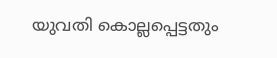യുവതി കൊല്ലപ്പെട്ടതും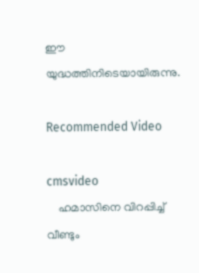ഈ യുദ്ധത്തിനിടെയായിരുന്നു.

Recommended Video

cmsvideo
    ഹമാസിനെ വിറപ്പിച്ച് വീണ്ടും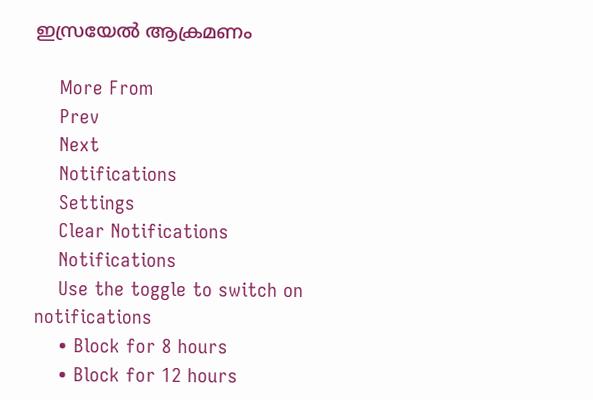ഇസ്രയേല്‍ ആക്രമണം

    More From
    Prev
    Next
    Notifications
    Settings
    Clear Notifications
    Notifications
    Use the toggle to switch on notifications
    • Block for 8 hours
    • Block for 12 hours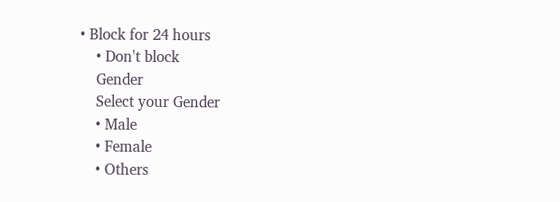• Block for 24 hours
    • Don't block
    Gender
    Select your Gender
    • Male
    • Female
    • Others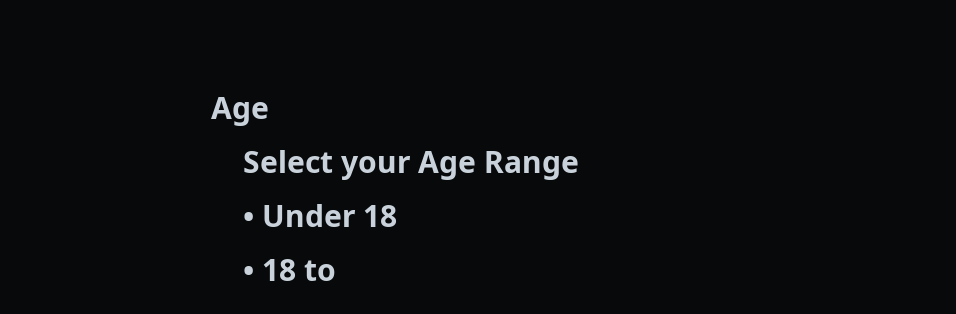Age
    Select your Age Range
    • Under 18
    • 18 to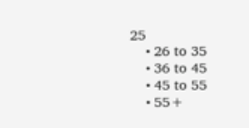25
    • 26 to 35
    • 36 to 45
    • 45 to 55
    • 55+